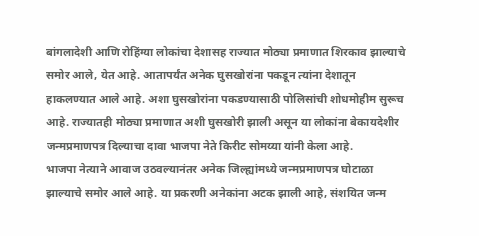बांगलादेशी आणि रोहिंग्या लोकांचा देशासह राज्यात मोठ्या प्रमाणात शिरकाव झाल्याचे समोर आले, येत आहे. आतापर्यंत अनेक घुसखोरांना पकडून त्यांना देशातून हाकलण्यात आले आहे. अशा घुसखोरांना पकडण्यासाठी पोलिसांची शोधमोहीम सुरूच आहे. राज्यातही मोठ्या प्रमाणात अशी घुसखोरी झाली असून या लोकांना बेकायदेशीर जन्मप्रमाणपत्र दिल्याचा दावा भाजपा नेते किरीट सोमय्या यांनी केला आहे.
भाजपा नेत्याने आवाज उठवल्यानंतर अनेक जिल्ह्यांमध्ये जन्मप्रमाणपत्र घोटाळा झाल्याचे समोर आले आहे. या प्रकरणी अनेकांना अटक झाली आहे, संशयित जन्म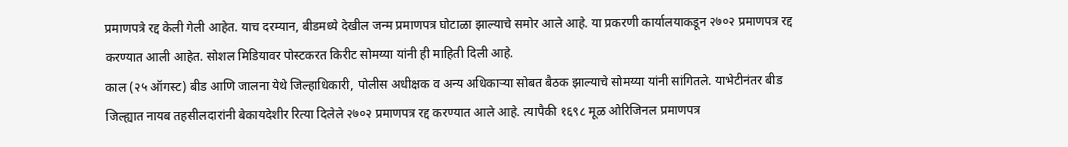प्रमाणपत्रे रद्द केली गेली आहेत. याच दरम्यान, बीडमध्ये देखील जन्म प्रमाणपत्र घोटाळा झाल्याचे समोर आले आहे. या प्रकरणी कार्यालयाकडून २७०२ प्रमाणपत्र रद्द करण्यात आली आहेत. सोशल मिडियावर पोस्टकरत किरीट सोमय्या यांनी ही माहिती दिली आहे.
काल (२५ ऑगस्ट) बीड आणि जालना येथे जिल्हाधिकारी, पोलीस अधीक्षक व अन्य अधिकाऱ्या सोबत बैठक झाल्याचे सोमय्या यांनी सांगितले. याभेटीनंतर बीड जिल्ह्यात नायब तहसीलदारांनी बेकायदेशीर रित्या दिलेले २७०२ प्रमाणपत्र रद्द करण्यात आले आहे. त्यापैकी १६९८ मूळ ओरिजिनल प्रमाणपत्र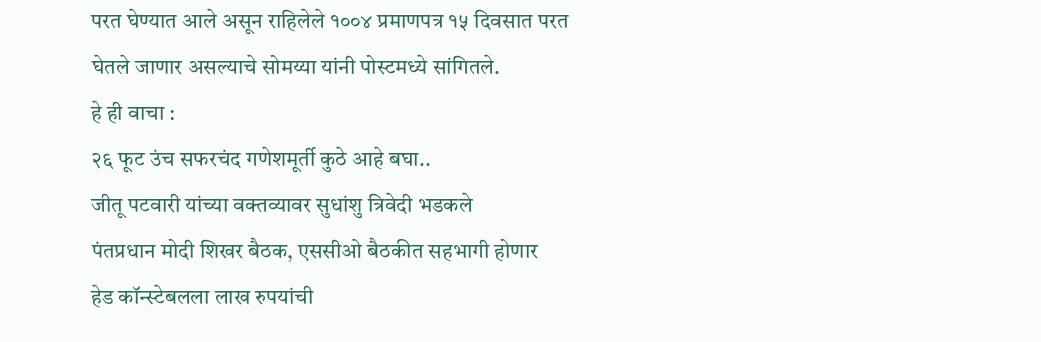परत घेण्यात आले असून राहिलेले १००४ प्रमाणपत्र १५ दिवसात परत घेतले जाणार असल्याचे सोमय्या यांनी पोस्टमध्ये सांगितले.
हे ही वाचा :
२६ फूट उंच सफरचंद गणेशमूर्ती कुठे आहे बघा..
जीतू पटवारी यांच्या वक्तव्यावर सुधांशु त्रिवेदी भडकले
पंतप्रधान मोदी शिखर बैठक, एससीओ बैठकीत सहभागी होणार
हेड कॉन्स्टेबलला लाख रुपयांची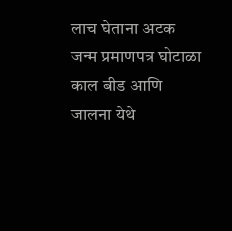लाच घेताना अटक
जन्म प्रमाणपत्र घोटाळा
काल बीड आणि जालना येथे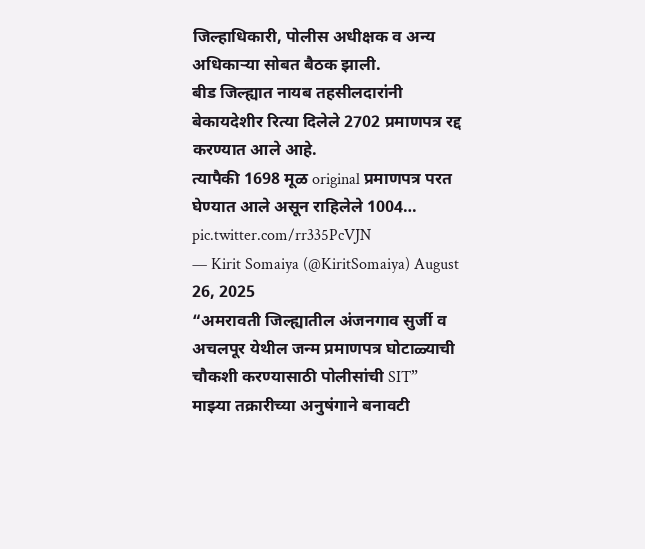जिल्हाधिकारी, पोलीस अधीक्षक व अन्य अधिकाऱ्या सोबत बैठक झाली.
बीड जिल्ह्यात नायब तहसीलदारांनी बेकायदेशीर रित्या दिलेले 2702 प्रमाणपत्र रद्द करण्यात आले आहे.
त्यापैकी 1698 मूळ original प्रमाणपत्र परत घेण्यात आले असून राहिलेले 1004… pic.twitter.com/rr335PcVJN
— Kirit Somaiya (@KiritSomaiya) August 26, 2025
“अमरावती जिल्ह्यातील अंजनगाव सुर्जी व अचलपूर येथील जन्म प्रमाणपत्र घोटाळ्याची चौकशी करण्यासाठी पोलीसांची SIT”
माझ्या तक्रारीच्या अनुषंगाने बनावटी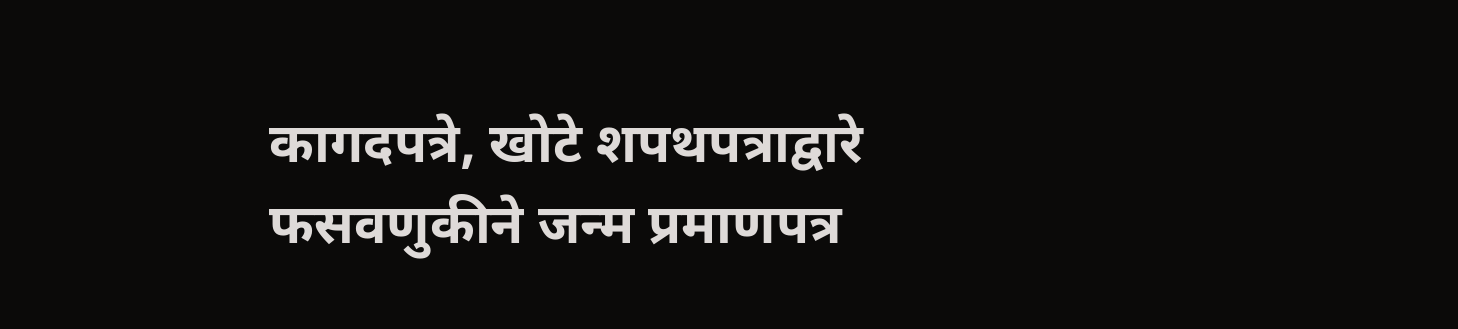कागदपत्रे, खोटे शपथपत्राद्वारे फसवणुकीने जन्म प्रमाणपत्र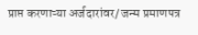प्राप्त करणाऱ्या अर्जदारांवर/ जन्म प्रमाणपत्र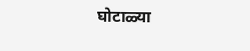घोटाळ्या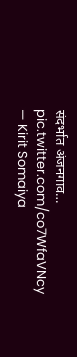संदर्भात अंजनगाव… pic.twitter.com/co7WfaVNcy
— Kirit Somaiya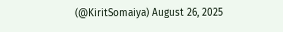(@KiritSomaiya) August 26, 2025